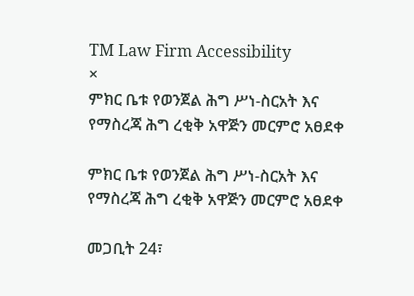TM Law Firm Accessibility
×
ምክር ቤቱ የወንጀል ሕግ ሥነ-ስርአት እና የማስረጃ ሕግ ረቂቅ አዋጅን መርምሮ አፀደቀ

ምክር ቤቱ የወንጀል ሕግ ሥነ-ስርአት እና የማስረጃ ሕግ ረቂቅ አዋጅን መርምሮ አፀደቀ

መጋቢት 24፣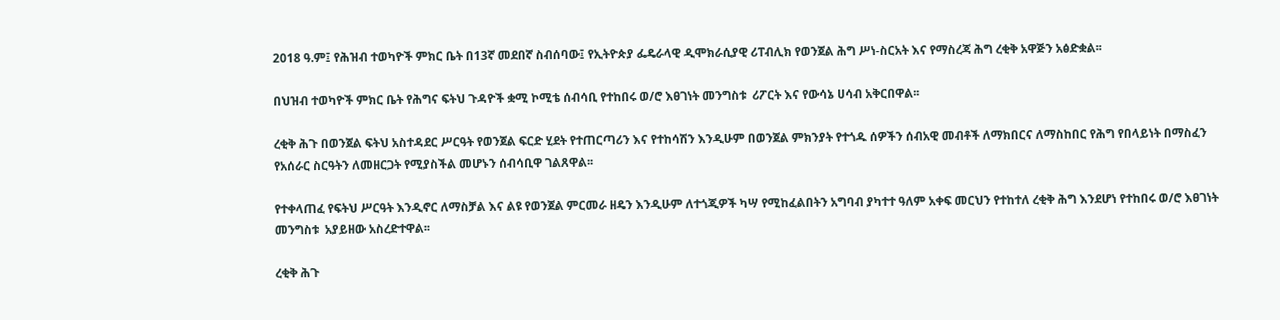2018 ዓ.ም፤ የሕዝብ ተወካዮች ምክር ቤት በ13ኛ መደበኛ ስብሰባው፤ የኢትዮጵያ ፌዴራላዊ ዲሞክራሲያዊ ሪፐብሊክ የወንጀል ሕግ ሥነ-ስርአት እና የማስረጃ ሕግ ረቂቅ አዋጅን አፅድቋል፡፡

በህዝብ ተወካዮች ምክር ቤት የሕግና ፍትህ ጉዳዮች ቋሚ ኮሚቴ ሰብሳቢ የተከበሩ ወ/ሮ እፀገነት መንግስቱ  ሪፖርት እና የውሳኔ ሀሳብ አቅርበዋል፡፡

ረቂቅ ሕጉ በወንጀል ፍትህ አስተዳደር ሥርዓት የወንጀል ፍርድ ሂደት የተጠርጣሪን እና የተከሳሽን እንዲሁም በወንጀል ምክንያት የተጎዱ ሰዎችን ሰብአዊ መብቶች ለማክበርና ለማስከበር የሕግ የበላይነት በማስፈን የአሰራር ስርዓትን ለመዘርጋት የሚያስችል መሆኑን ሰብሳቢዋ ገልጸዋል፡፡

የተቀላጠፈ የፍትህ ሥርዓት እንዲኖር ለማስቻል እና ልዩ የወንጀል ምርመራ ዘዴን እንዲሁም ለተጎጂዎች ካሣ የሚከፈልበትን አግባብ ያካተተ ዓለም አቀፍ መርህን የተከተለ ረቂቅ ሕግ እንደሆነ የተከበሩ ወ/ሮ እፀገነት መንግስቱ  አያይዘው አስረድተዋል፡፡

ረቂቅ ሕጉ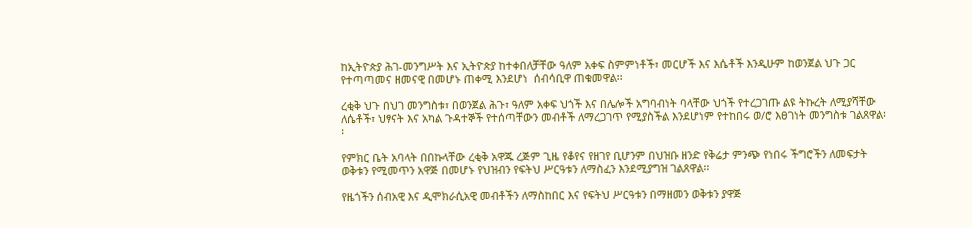ከኢትዮጵያ ሕገ-መንግሥት እና ኢትዮጵያ ከተቀበለቻቸው ዓለም አቀፍ ስምምነቶች፣ መርሆች እና እሴቶች እንዲሁም ከወንጀል ህጉ ጋር የተጣጣመና ዘመናዊ በመሆኑ ጠቀሚ እንደሆነ  ሰብሳቢዋ ጠቁመዋል፡፡

ረቂቅ ህጉ በህገ መንግስቱ፣ በወንጀል ሕጉ፣ ዓለም አቀፍ ህጎች እና በሌሎች አግባብነት ባላቸው ህጎች የተረጋገጡ ልዩ ትኩረት ለሚያሻቸው ለሴቶች፣ ህፃናት እና አካል ጉዳተኞች የተሰጣቸውን መብቶች ለማረጋገጥ የሚያስችል እንደሆነም የተከበሩ ወ/ሮ እፀገነት መንግስቱ ገልጸዋል፡፡

የምክር ቤት አባላት በበኩላቸው ረቂቅ አዋጁ ረጅም ጊዜ የቆየና የዘገየ ቢሆንም በህዝቡ ዘንድ የቅሬታ ምንጭ የነበሩ ችግሮችን ለመፍታት ወቅቱን የሚመጥን አዋጅ በመሆኑ የህዝብን የፍትህ ሥርዓቱን ለማስፈን እንደሚያግዝ ገልጸዋል፡፡

የዜጎችን ሰብአዊ እና ዲሞክራሲአዊ መብቶችን ለማስከበር እና የፍትህ ሥርዓቱን በማዘመን ወቅቱን ያዋጅ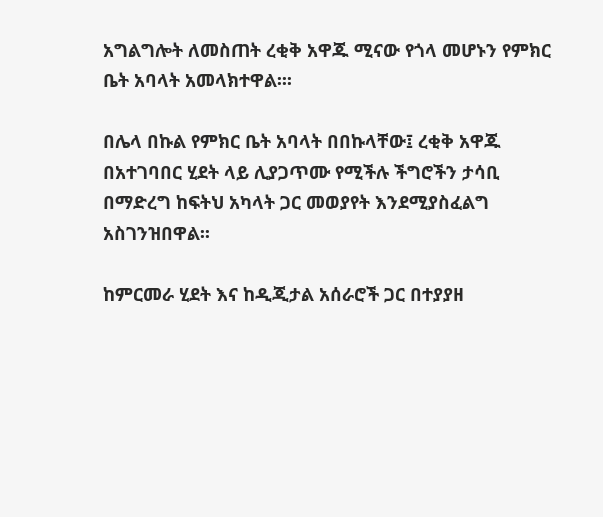አግልግሎት ለመስጠት ረቂቅ አዋጁ ሚናው የጎላ መሆኑን የምክር ቤት አባላት አመላክተዋል፡፡፡

በሌላ በኩል የምክር ቤት አባላት በበኩላቸው፤ ረቂቅ አዋጁ በአተገባበር ሂደት ላይ ሊያጋጥሙ የሚችሉ ችግሮችን ታሳቢ በማድረግ ከፍትህ አካላት ጋር መወያየት እንደሚያስፈልግ አስገንዝበዋል፡፡

ከምርመራ ሂደት እና ከዲጂታል አሰራሮች ጋር በተያያዘ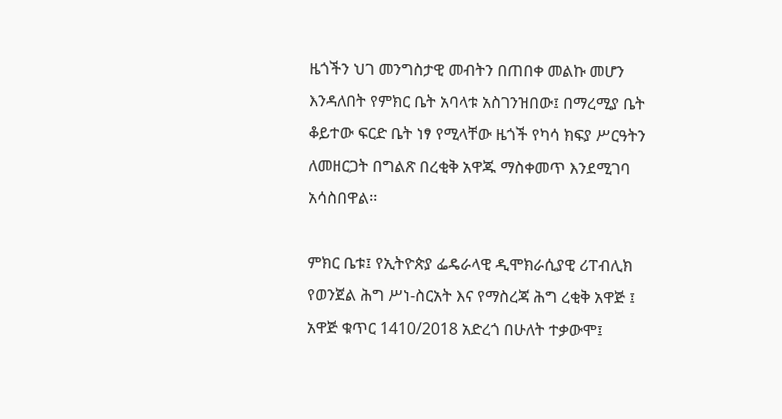ዜጎችን ህገ መንግስታዊ መብትን በጠበቀ መልኩ መሆን እንዳለበት የምክር ቤት አባላቱ አስገንዝበው፤ በማረሚያ ቤት ቆይተው ፍርድ ቤት ነፃ የሚላቸው ዜጎች የካሳ ክፍያ ሥርዓትን ለመዘርጋት በግልጽ በረቂቅ አዋጁ ማስቀመጥ እንደሚገባ አሳስበዋል፡፡

ምክር ቤቱ፤ የኢትዮጵያ ፌዴራላዊ ዲሞክራሲያዊ ሪፐብሊክ የወንጀል ሕግ ሥነ-ስርአት እና የማስረጃ ሕግ ረቂቅ አዋጅ ፤ አዋጅ ቁጥር 1410/2018 አድረጎ በሁለት ተቃውሞ፤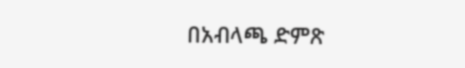በአብላጫ ድምጽ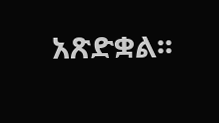አጽድቋል፡፡